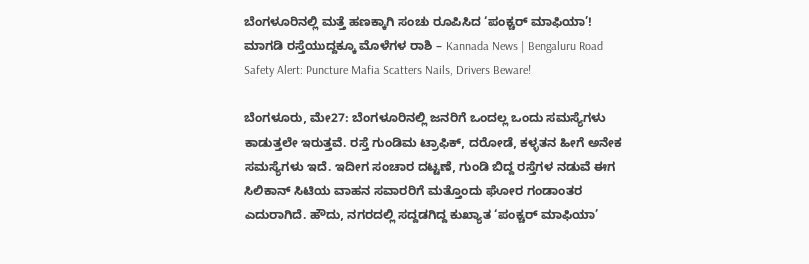ಬೆಂಗಳೂರಿನಲ್ಲಿ ಮತ್ತೆ ಹಣಕ್ಕಾಗಿ ಸಂಚು ರೂಪಿಸಿದ ‘ಪಂಕ್ಚರ್ ಮಾಫಿಯಾ’! ಮಾಗಡಿ ರಸ್ತೆಯುದ್ದಕ್ಕೂ ಮೊಳೆಗಳ ರಾಶಿ – Kannada News | Bengaluru Road Safety Alert: Puncture Mafia Scatters Nails, Drivers Beware!

ಬೆಂಗಳೂರು, ಮೇ27: ಬೆಂಗಳೂರಿನಲ್ಲಿ ಜನರಿಗೆ ಒಂದಲ್ಲ ಒಂದು ಸಮಸ್ಯೆಗಳು ಕಾಡುತ್ತಲೇ ಇರುತ್ತವೆ. ರಸ್ತೆ ಗುಂಡಿಮ ಟ್ರಾಫಿಕ್, ದರೋಡೆ, ಕಳ್ಳತನ ಹೀಗೆ ಅನೇಕ ಸಮಸ್ಯೆಗಳು ಇದೆ. ಇದೀಗ ಸಂಚಾರ ದಟ್ಟಣೆ, ಗುಂಡಿ ಬಿದ್ದ ರಸ್ತೆಗಳ ನಡುವೆ ಈಗ ಸಿಲಿಕಾನ್ ಸಿಟಿಯ ವಾಹನ ಸವಾರರಿಗೆ ಮತ್ತೊಂದು ಘೋರ ಗಂಡಾಂತರ ಎದುರಾಗಿದೆ. ಹೌದು, ನಗರದಲ್ಲಿ ಸದ್ದಡಗಿದ್ದ ಕುಖ್ಯಾತ ‘ಪಂಕ್ಚರ್ ಮಾಫಿಯಾ’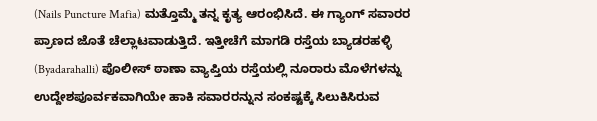(Nails Puncture Mafia) ಮತ್ತೊಮ್ಮೆ ತನ್ನ ಕೃತ್ಯ ಆರಂಭಿಸಿದೆ. ಈ ಗ್ಯಾಂಗ್ ಸವಾರರ ಪ್ರಾಣದ ಜೊತೆ ಚೆಲ್ಲಾಟವಾಡುತ್ತಿದೆ. ಇತ್ತೀಚೆಗೆ ಮಾಗಡಿ ರಸ್ತೆಯ ಬ್ಯಾಡರಹಳ್ಳಿ (Byadarahalli) ಪೊಲೀಸ್ ಠಾಣಾ ವ್ಯಾಪ್ತಿಯ ರಸ್ತೆಯಲ್ಲಿ ನೂರಾರು ಮೊಳೆಗಳನ್ನು ಉದ್ದೇಶಪೂರ್ವಕವಾಗಿಯೇ ಹಾಕಿ ಸವಾರರನ್ನುನ ಸಂಕಷ್ಟಕ್ಕೆ ಸಿಲುಕಿಸಿರುವ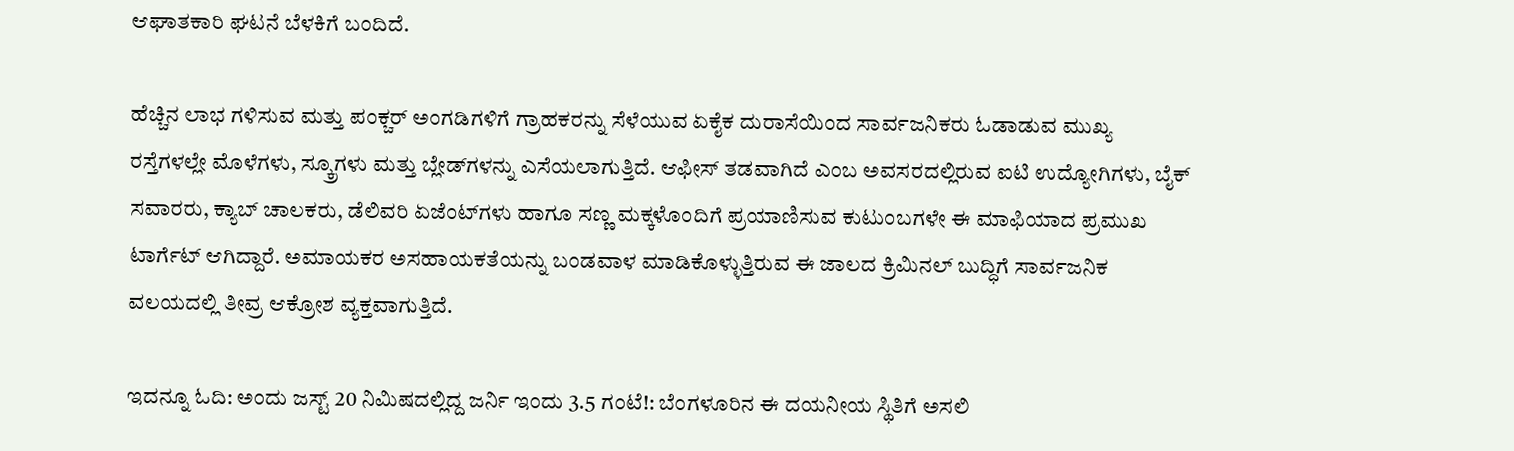ಆಘಾತಕಾರಿ ಘಟನೆ ಬೆಳಕಿಗೆ ಬಂದಿದೆ.

ಹೆಚ್ಚಿನ ಲಾಭ ಗಳಿಸುವ ಮತ್ತು ಪಂಕ್ಚರ್ ಅಂಗಡಿಗಳಿಗೆ ಗ್ರಾಹಕರನ್ನು ಸೆಳೆಯುವ ಏಕೈಕ ದುರಾಸೆಯಿಂದ ಸಾರ್ವಜನಿಕರು ಓಡಾಡುವ ಮುಖ್ಯ ರಸ್ತೆಗಳಲ್ಲೇ ಮೊಳೆಗಳು, ಸ್ಕ್ರೂಗಳು ಮತ್ತು ಬ್ಲೇಡ್‌ಗಳನ್ನು ಎಸೆಯಲಾಗುತ್ತಿದೆ. ಆಫೀಸ್ ತಡವಾಗಿದೆ ಎಂಬ ಅವಸರದಲ್ಲಿರುವ ಐಟಿ ಉದ್ಯೋಗಿಗಳು, ಬೈಕ್ ಸವಾರರು, ಕ್ಯಾಬ್ ಚಾಲಕರು, ಡೆಲಿವರಿ ಏಜೆಂಟ್‌ಗಳು ಹಾಗೂ ಸಣ್ಣ ಮಕ್ಕಳೊಂದಿಗೆ ಪ್ರಯಾಣಿಸುವ ಕುಟುಂಬಗಳೇ ಈ ಮಾಫಿಯಾದ ಪ್ರಮುಖ ಟಾರ್ಗೆಟ್ ಆಗಿದ್ದಾರೆ. ಅಮಾಯಕರ ಅಸಹಾಯಕತೆಯನ್ನು ಬಂಡವಾಳ ಮಾಡಿಕೊಳ್ಳುತ್ತಿರುವ ಈ ಜಾಲದ ಕ್ರಿಮಿನಲ್ ಬುದ್ಧಿಗೆ ಸಾರ್ವಜನಿಕ ವಲಯದಲ್ಲಿ ತೀವ್ರ ಆಕ್ರೋಶ ವ್ಯಕ್ತವಾಗುತ್ತಿದೆ.

ಇದನ್ನೂ ಓದಿ: ಅಂದು ಜಸ್ಟ್ 20 ನಿಮಿಷದಲ್ಲಿದ್ದ ಜರ್ನಿ ಇಂದು 3.5 ಗಂಟೆ!: ಬೆಂಗಳೂರಿನ ಈ ದಯನೀಯ ಸ್ಥಿತಿಗೆ ಅಸಲಿ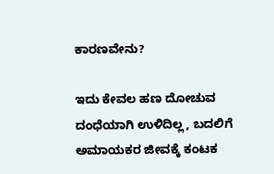ಕಾರಣವೇನು?

ಇದು ಕೇವಲ ಹಣ ದೋಚುವ ದಂಧೆಯಾಗಿ ಉಳಿದಿಲ್ಲ, ಬದಲಿಗೆ ಅಮಾಯಕರ ಜೀವಕ್ಕೆ ಕಂಟಕ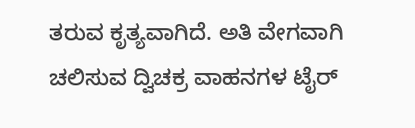ತರುವ ಕೃತ್ಯವಾಗಿದೆ. ಅತಿ ವೇಗವಾಗಿ ಚಲಿಸುವ ದ್ವಿಚಕ್ರ ವಾಹನಗಳ ಟೈರ್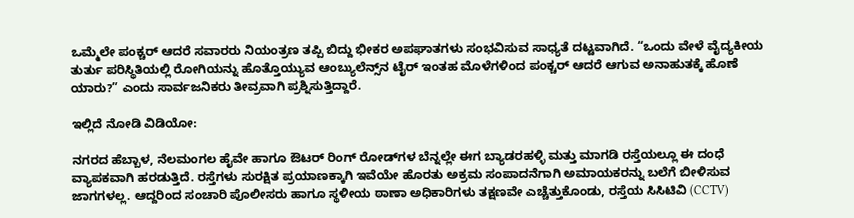ಒಮ್ಮೆಲೇ ಪಂಕ್ಚರ್ ಆದರೆ ಸವಾರರು ನಿಯಂತ್ರಣ ತಪ್ಪಿ ಬಿದ್ದು ಭೀಕರ ಅಪಘಾತಗಳು ಸಂಭವಿಸುವ ಸಾಧ್ಯತೆ ದಟ್ಟವಾಗಿದೆ. “ಒಂದು ವೇಳೆ ವೈದ್ಯಕೀಯ ತುರ್ತು ಪರಿಸ್ಥಿತಿಯಲ್ಲಿ ರೋಗಿಯನ್ನು ಹೊತ್ತೊಯ್ಯುವ ಆಂಬ್ಯುಲೆನ್ಸ್‌ನ ಟೈರ್ ಇಂತಹ ಮೊಳೆಗಳಿಂದ ಪಂಕ್ಚರ್ ಆದರೆ ಆಗುವ ಅನಾಹುತಕ್ಕೆ ಹೊಣೆ ಯಾರು?” ಎಂದು ಸಾರ್ವಜನಿಕರು ತೀವ್ರವಾಗಿ ಪ್ರಶ್ನಿಸುತ್ತಿದ್ದಾರೆ.

ಇಲ್ಲಿದೆ ನೋಡಿ ವಿಡಿಯೋ:

ನಗರದ ಹೆಬ್ಬಾಳ, ನೆಲಮಂಗಲ ಹೈವೇ ಹಾಗೂ ಔಟರ್ ರಿಂಗ್ ರೋಡ್‌ಗಳ ಬೆನ್ನಲ್ಲೇ ಈಗ ಬ್ಯಾಡರಹಳ್ಳಿ ಮತ್ತು ಮಾಗಡಿ ರಸ್ತೆಯಲ್ಲೂ ಈ ದಂಧೆ ವ್ಯಾಪಕವಾಗಿ ಹರಡುತ್ತಿದೆ. ರಸ್ತೆಗಳು ಸುರಕ್ಷಿತ ಪ್ರಯಾಣಕ್ಕಾಗಿ ಇವೆಯೇ ಹೊರತು ಅಕ್ರಮ ಸಂಪಾದನೆಗಾಗಿ ಅಮಾಯಕರನ್ನು ಬಲೆಗೆ ಬೀಳಿಸುವ ಜಾಗಗಳಲ್ಲ. ಆದ್ದರಿಂದ ಸಂಚಾರಿ ಪೊಲೀಸರು ಹಾಗೂ ಸ್ಥಳೀಯ ಠಾಣಾ ಅಧಿಕಾರಿಗಳು ತಕ್ಷಣವೇ ಎಚ್ಚೆತ್ತುಕೊಂಡು, ರಸ್ತೆಯ ಸಿಸಿಟಿವಿ (CCTV)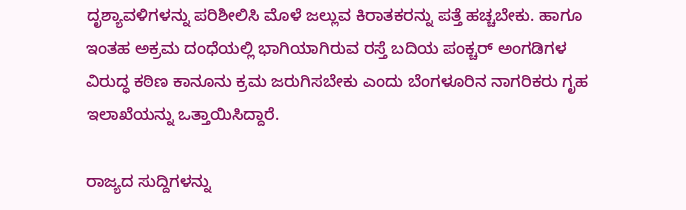ದೃಶ್ಯಾವಳಿಗಳನ್ನು ಪರಿಶೀಲಿಸಿ ಮೊಳೆ ಜಲ್ಲುವ ಕಿರಾತಕರನ್ನು ಪತ್ತೆ ಹಚ್ಚಬೇಕು. ಹಾಗೂ ಇಂತಹ ಅಕ್ರಮ ದಂಧೆಯಲ್ಲಿ ಭಾಗಿಯಾಗಿರುವ ರಸ್ತೆ ಬದಿಯ ಪಂಕ್ಚರ್ ಅಂಗಡಿಗಳ ವಿರುದ್ಧ ಕಠಿಣ ಕಾನೂನು ಕ್ರಮ ಜರುಗಿಸಬೇಕು ಎಂದು ಬೆಂಗಳೂರಿನ ನಾಗರಿಕರು ಗೃಹ ಇಲಾಖೆಯನ್ನು ಒತ್ತಾಯಿಸಿದ್ದಾರೆ.

ರಾಜ್ಯದ ಸುದ್ದಿಗಳನ್ನು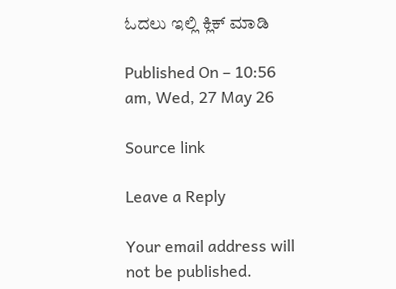ಓದಲು ಇಲ್ಲಿ ಕ್ಲಿಕ್ ಮಾಡಿ

Published On – 10:56 am, Wed, 27 May 26

Source link

Leave a Reply

Your email address will not be published.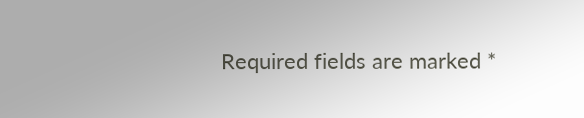Required fields are marked *